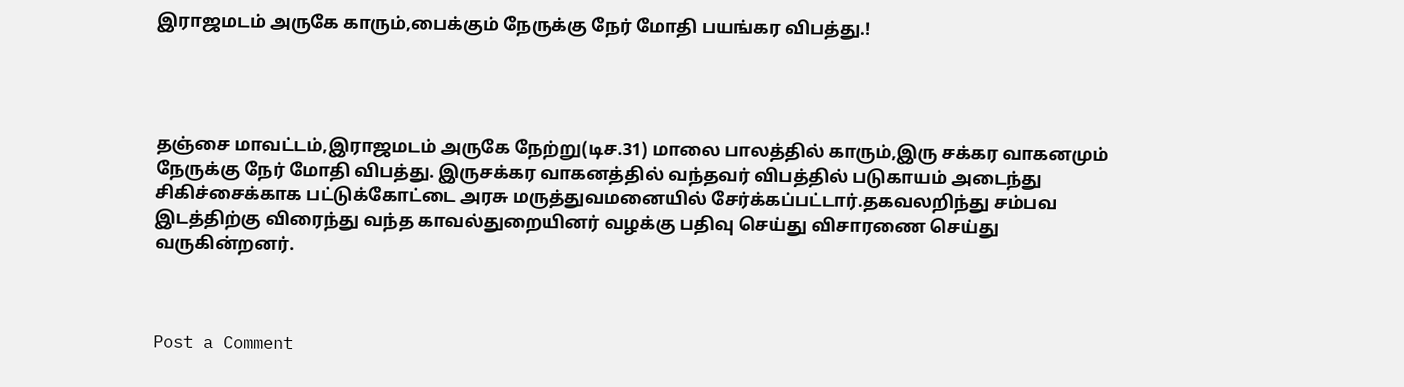இராஜமடம் அருகே காரும்,பைக்கும் நேருக்கு நேர் மோதி பயங்கர விபத்து.!




தஞ்சை மாவட்டம்,இராஜமடம் அருகே நேற்று(டிச.31) மாலை பாலத்தில் காரும்,இரு சக்கர வாகனமும் நேருக்கு நேர் மோதி விபத்து. இருசக்கர வாகனத்தில் வந்தவர் விபத்தில் படுகாயம் அடைந்து சிகிச்சைக்காக பட்டுக்கோட்டை அரசு மருத்துவமனையில் சேர்க்கப்பட்டார்.தகவலறிந்து சம்பவ இடத்திற்கு விரைந்து வந்த காவல்துறையினர் வழக்கு பதிவு செய்து விசாரணை செய்து வருகின்றனர்.



Post a Comment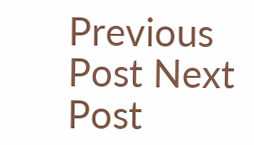Previous Post Next Post